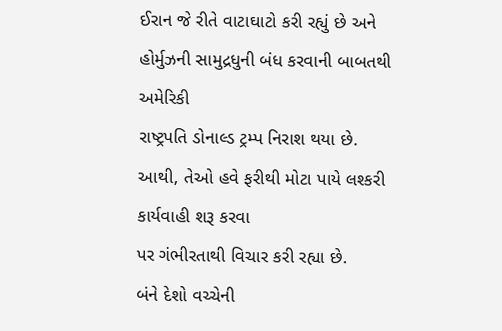ઈરાન જે રીતે વાટાઘાટો કરી રહ્યું છે અને હોર્મુઝની સામુદ્રધુની બંધ કરવાની બાબતથી અમેરિકી
રાષ્ટ્રપતિ ડોનાલ્ડ ટ્રમ્પ નિરાશ થયા છે. આથી, તેઓ હવે ફરીથી મોટા પાયે લશ્કરી કાર્યવાહી શરૂ કરવા
પર ગંભીરતાથી વિચાર કરી રહ્યા છે.
બંને દેશો વચ્ચેની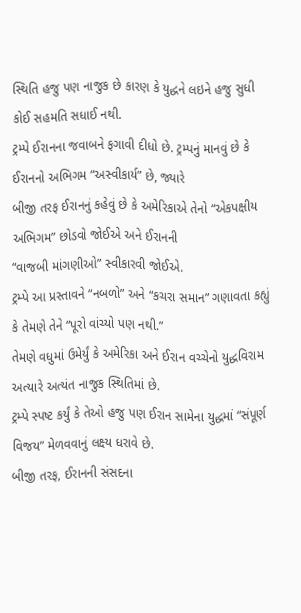સ્થિતિ હજુ પણ નાજુક છે કારણ કે યુદ્ધને લઇને હજુ સુધી કોઈ સહમતિ સધાઈ નથી.
ટ્રમ્પે ઈરાનના જવાબને ફગાવી દીધો છે. ટ્રમ્પનું માનવું છે કે ઈરાનનો અભિગમ “અસ્વીકાર્ય” છે, જ્યારે
બીજી તરફ ઈરાનનું કહેવું છે કે અમેરિકાએ તેનો “એકપક્ષીય અભિગમ” છોડવો જોઈએ અને ઈરાનની
“વાજબી માંગણીઓ” સ્વીકારવી જોઈએ.
ટ્રમ્પે આ પ્રસ્તાવને “નબળો” અને “કચરા સમાન” ગણાવતા કહ્યું કે તેમણે તેને “પૂરો વાંચ્યો પણ નથી.”
તેમણે વધુમાં ઉમેર્યું કે અમેરિકા અને ઈરાન વચ્ચેનો યુદ્ધવિરામ અત્યારે અત્યંત નાજુક સ્થિતિમાં છે.
ટ્રમ્પે સ્પષ્ટ કર્યું કે તેઓ હજુ પણ ઈરાન સામેના યુદ્ધમાં “સંપૂર્ણ વિજય” મેળવવાનું લક્ષ્ય ધરાવે છે.
બીજી તરફ, ઈરાનની સંસદના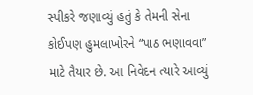સ્પીકરે જણાવ્યું હતું કે તેમની સેના કોઈપણ હુમલાખોરને “પાઠ ભણાવવા”
માટે તૈયાર છે. આ નિવેદન ત્યારે આવ્યું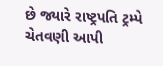છે જ્યારે રાષ્ટ્રપતિ ટ્રમ્પે ચેતવણી આપી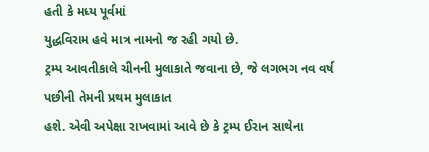હતી કે મધ્ય પૂર્વમાં
યુદ્ધવિરામ હવે માત્ર નામનો જ રહી ગયો છે.
ટ્રમ્પ આવતીકાલે ચીનની મુલાકાતે જવાના છે, જે લગભગ નવ વર્ષ પછીની તેમની પ્રથમ મુલાકાત
હશે. એવી અપેક્ષા રાખવામાં આવે છે કે ટ્રમ્પ ઈરાન સાથેના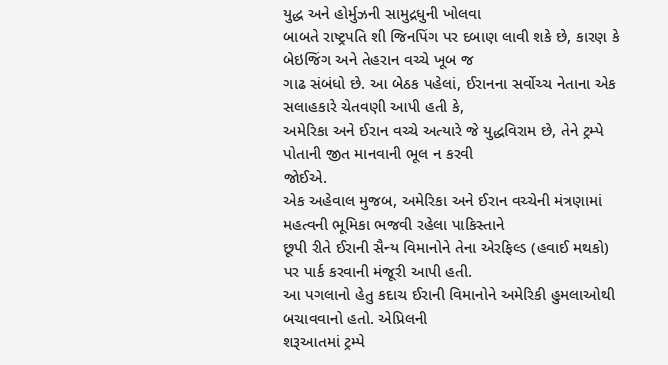યુદ્ધ અને હોર્મુઝની સામુદ્રધુની ખોલવા
બાબતે રાષ્ટ્રપતિ શી જિનપિંગ પર દબાણ લાવી શકે છે, કારણ કે બેઇજિંગ અને તેહરાન વચ્ચે ખૂબ જ
ગાઢ સંબંધો છે. આ બેઠક પહેલાં, ઈરાનના સર્વોચ્ચ નેતાના એક સલાહકારે ચેતવણી આપી હતી કે,
અમેરિકા અને ઈરાન વચ્ચે અત્યારે જે યુદ્ધવિરામ છે, તેને ટ્રમ્પે પોતાની જીત માનવાની ભૂલ ન કરવી
જોઈએ.
એક અહેવાલ મુજબ, અમેરિકા અને ઈરાન વચ્ચેની મંત્રણામાં મહત્વની ભૂમિકા ભજવી રહેલા પાકિસ્તાને
છૂપી રીતે ઈરાની સૈન્ય વિમાનોને તેના એરફિલ્ડ (હવાઈ મથકો) પર પાર્ક કરવાની મંજૂરી આપી હતી.
આ પગલાનો હેતુ કદાચ ઈરાની વિમાનોને અમેરિકી હુમલાઓથી બચાવવાનો હતો. એપ્રિલની
શરૂઆતમાં ટ્રમ્પે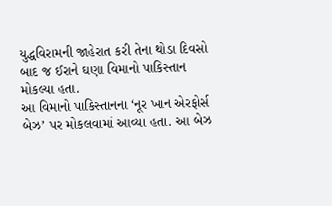યુદ્ધવિરામની જાહેરાત કરી તેના થોડા દિવસો બાદ જ ઈરાને ઘણા વિમાનો પાકિસ્તાન
મોકલ્યા હતા.
આ વિમાનો પાકિસ્તાનના ‘નૂર ખાન એરફોર્સ બેઝ’ પર મોકલવામાં આવ્યા હતા. આ બેઝ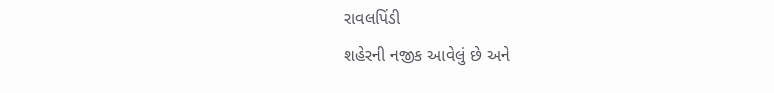રાવલપિંડી
શહેરની નજીક આવેલું છે અને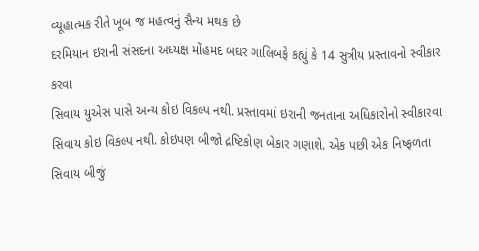વ્યૂહાત્મક રીતે ખૂબ જ મહત્વનું સૈન્ય મથક છે
દરમિયાન ઇરાની સંસદના અધ્યક્ષ મોંહમદ બઘર ગાલિબફે કહ્યું કે 14 સુત્રીય પ્રસ્તાવનો સ્વીકાર કરવા
સિવાય યુએસ પાસે અન્ય કોઇ વિકલ્પ નથી. પ્રસ્તાવમાં ઇરાની જનતાના અધિકારોનો સ્વીકારવા
સિવાય કોઇ વિકલ્પ નથી. કોઇપણ બીજો દ્રષ્ટિકોણ બેકાર ગણાશે. એક પછી એક નિષ્ફળતા સિવાય બીજું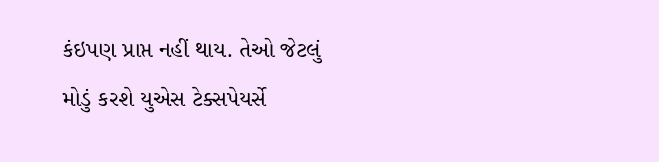કંઇપણ પ્રાપ્ત નહીં થાય. તેઓ જેટલું મોડું કરશે યુએસ ટેક્સપેયર્સે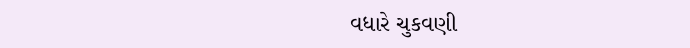વધારે ચુકવણી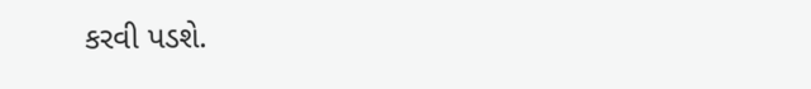કરવી પડશે.